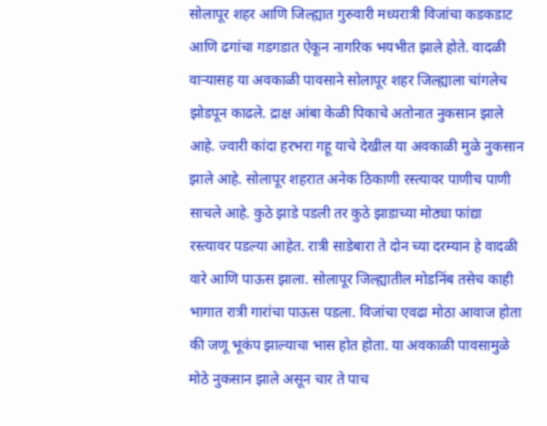सोलापूर शहर आणि जिल्ह्यात गुरुवारी मध्यरात्री विजांचा कडकडाट आणि ढगांचा गडगडात ऐकून नागरिक भयभीत झाले होते. वादळी वाऱ्यासह या अवकाळी पावसाने सोलापूर शहर जिल्ह्याला चांगलेच झोडपून काढले. द्राक्ष आंबा केळी पिकाचे अतोनात नुकसान झाले आहे. ज्वारी कांदा हरभरा गहू याचे देखील या अवकाळी मुळे नुकसान झाले आहे. सोलापूर शहरात अनेक ठिकाणी रस्त्यावर पाणीच पाणी साचले आहे. कुठे झाडे पडली तर कुठे झाडाच्या मोठ्या फांद्या रस्त्यावर पडल्या आहेत. रात्री साडेबारा ते दोन च्या दरम्यान हे वादळी वारे आणि पाऊस झाला. सोलापूर जिल्ह्यातील मोडनिंब तसेच काही भागात रात्री गारांचा पाऊस पडला. विजांचा एवढा मोठा आवाज होता की जणू भूकंप झाल्याचा भास होत होता. या अवकाळी पावसामुळे मोठे नुकसान झाले असून चार ते पाच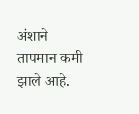अंशाने तापमान कमी झाले आहे.